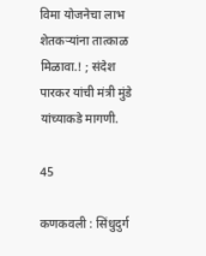विमा योजनेचा लाभ शेतकऱ्यांना तात्काळ मिळावा.! ; संदेश पारकर यांची मंत्री मुंडे यांच्याकडे मागणी.

45

कणकवली : सिंधुदुर्ग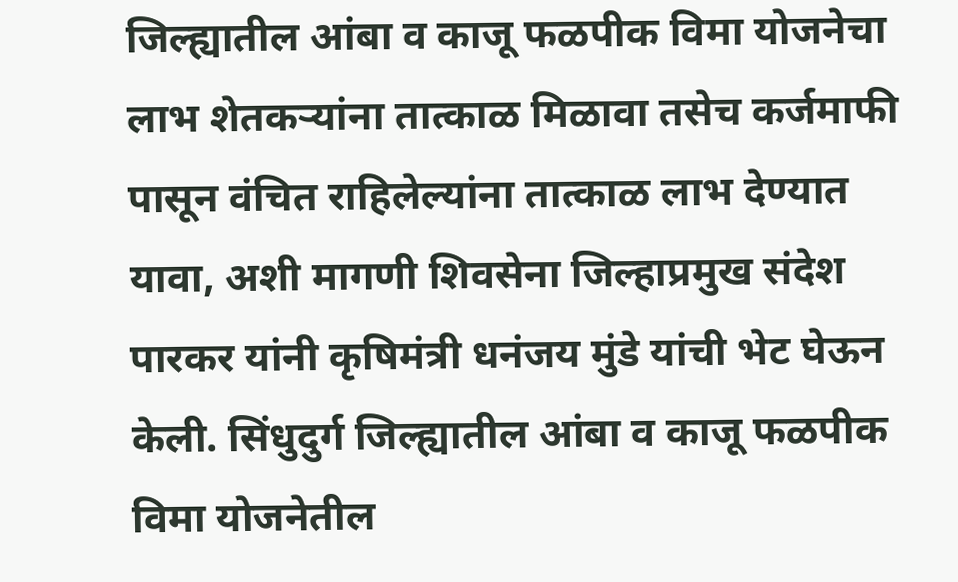जिल्ह्यातील आंबा व काजू फळपीक विमा योजनेचा लाभ शेतकऱ्यांना तात्काळ मिळावा तसेच कर्जमाफी पासून वंचित राहिलेल्यांना तात्काळ लाभ देण्यात यावा, अशी मागणी शिवसेना जिल्हाप्रमुख संदेश पारकर यांनी कृषिमंत्री धनंजय मुंडे यांची भेट घेऊन केली. सिंधुदुर्ग जिल्ह्यातील आंबा व काजू फळपीक विमा योजनेतील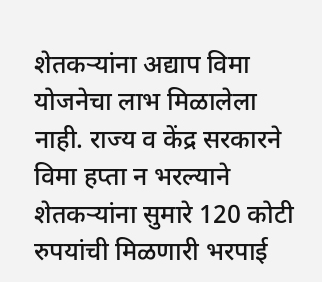शेतकऱ्यांना अद्याप विमा योजनेचा लाभ मिळालेला नाही. राज्य व केंद्र सरकारने विमा हप्ता न भरल्याने शेतकऱ्यांना सुमारे 120 कोटी रुपयांची मिळणारी भरपाई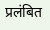प्रलंबित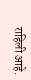राहिली आहे.